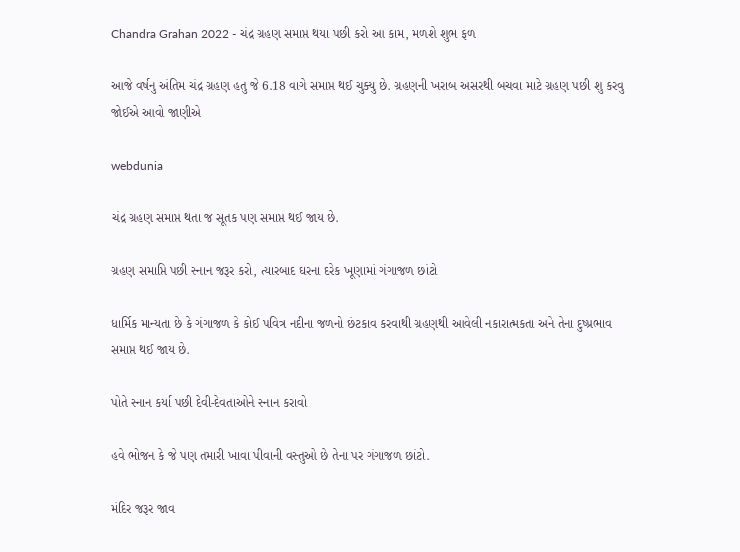Chandra Grahan 2022 - ચંદ્ર ગ્રહણ સમાપ્ત થયા પછી કરો આ કામ, મળશે શુભ ફળ

આજે વર્ષનુ અંતિમ ચંદ્ર ગ્રહણ હતુ જે 6.18 વાગે સમાપ્ત થઈ ચુક્યુ છે. ગ્રહણની ખરાબ અસરથી બચવા માટે ગ્રહણ પછી શુ કરવુ જોઈએ આવો જાણીએ

webdunia

ચંદ્ર ગ્રહણ સમાપ્ત થતા જ સૂતક પણ સમાપ્ત થઈ જાય છે.

ગ્રહણ સમાપ્તિ પછી સ્નાન જરૂર કરો, ત્યારબાદ ઘરના દરેક ખૂણામાં ગંગાજળ છાંટો

ધાર્મિક માન્યતા છે કે ગંગાજળ કે કોઈ પવિત્ર નદીના જળનો છંટકાવ કરવાથી ગ્રહણથી આવેલી નકારાત્મકતા અને તેના દુષ્પ્રભાવ સમાપ્ત થઈ જાય છે.

પોતે સ્નાન કર્યા પછી દેવી-દેવતાઓને સ્નાન કરાવો

હવે ભોજન કે જે પણ તમારી ખાવા પીવાની વસ્તુઓ છે તેના પર ગંગાજળ છાંટો.

મંદિર જરૂર જાવ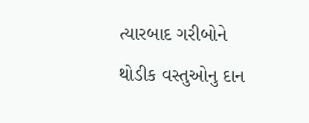ત્યારબાદ ગરીબોને થોડીક વસ્તુઓનુ દાન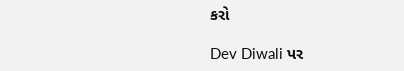કરો

Dev Diwali પર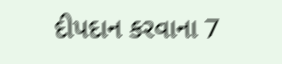દીપદાન કરવાના 7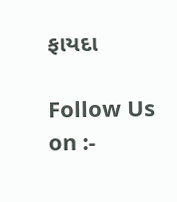ફાયદા

Follow Us on :-